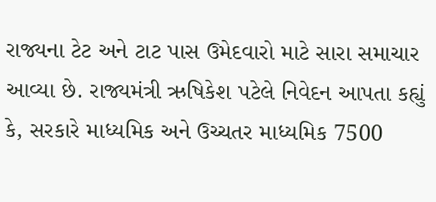રાજ્યના ટેટ અને ટાટ પાસ ઉમેદવારો માટે સારા સમાચાર આવ્યા છે. રાજ્યમંત્રી ઋષિકેશ પટેલે નિવેદન આપતા કહ્યું કે, સરકારે માધ્યમિક અને ઉચ્ચતર માધ્યમિક 7500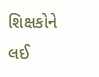શિક્ષકોને લઈ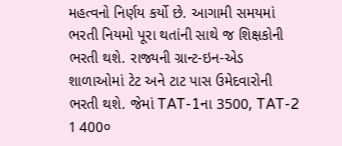મહત્વનો નિર્ણય કર્યો છે. આગામી સમયમાં ભરતી નિયમો પૂરા થતાંની સાથે જ શિક્ષકોની ભરતી થશે. રાજ્યની ગ્રાન્ટ-ઇન-એડ શાળાઓમાં ટેટ અને ટાટ પાસ ઉમેદવારોની ભરતી થશે. જેમાં TAT-1ના 3500, TAT-2 1 400०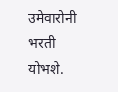उमेवारोनी भरती योभशे.